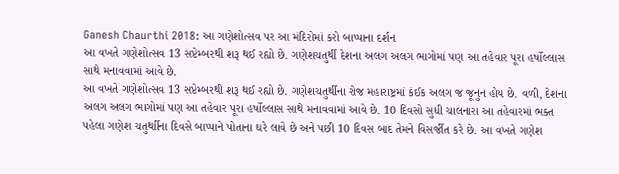Ganesh Chaurthi 2018: આ ગણેશોત્સવ પર આ મંદિરોમાં કરો બાપ્પાના દર્શન
આ વખતે ગણેશોત્સવ 13 સપ્ટેમ્બરથી શરૂ થઈ રહ્યો છે. ગણેશચતુર્થી દેશના અલગ અલગ ભાગોમાં પણ આ તહેવાર પૂરા હર્ષોલ્લાસ સાથે મનાવવામાં આવે છે.
આ વખતે ગણેશોત્સવ 13 સપ્ટેમ્બરથી શરૂ થઈ રહ્યો છે. ગણેશચતુર્થીના રોજ મહારાષ્ટ્રમાં કંઈક અલગ જ જૂનુન હોય છે. વળી, દેશના અલગ અલગ ભાગોમાં પણ આ તહેવાર પૂરા હર્ષોલ્લાસ સાથે મનાવવામાં આવે છે. 10 દિવસો સુધી ચાલનારા આ તહેવારમાં ભક્ત પહેલા ગણેશ ચતુર્થાીના દિવસે બાપ્પાને પોતાના ઘરે લાવે છે અને પછી 10 દિવસ બાદ તેમને વિસર્જીત કરે છે. આ વખતે ગણેશ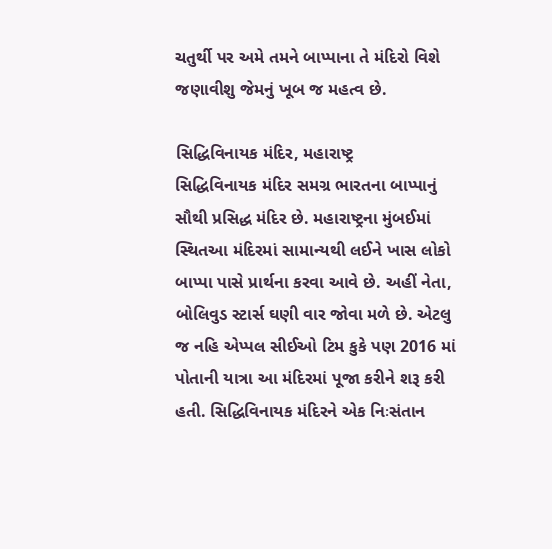ચતુર્થી પર અમે તમને બાપ્પાના તે મંદિરો વિશે જણાવીશુ જેમનું ખૂબ જ મહત્વ છે.

સિદ્ધિવિનાયક મંદિર, મહારાષ્ટ્ર
સિદ્ધિવિનાયક મંદિર સમગ્ર ભારતના બાપ્પાનું સૌથી પ્રસિદ્ધ મંદિર છે. મહારાષ્ટ્રના મુંબઈમાં સ્થિતઆ મંદિરમાં સામાન્યથી લઈને ખાસ લોકો બાપ્પા પાસે પ્રાર્થના કરવા આવે છે. અહીં નેતા, બોલિવુડ સ્ટાર્સ ઘણી વાર જોવા મળે છે. એટલુ જ નહિ એપ્પલ સીઈઓ ટિમ કુકે પણ 2016 માં પોતાની યાત્રા આ મંદિરમાં પૂજા કરીને શરૂ કરી હતી. સિદ્ધિવિનાયક મંદિરને એક નિઃસંતાન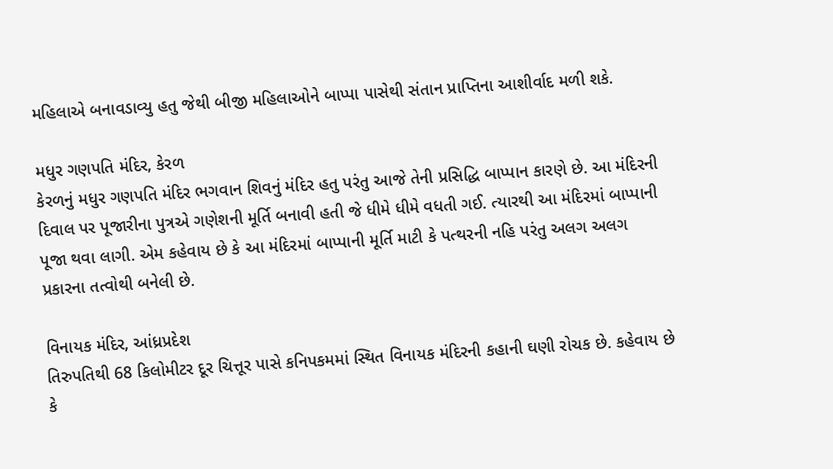મહિલાએ બનાવડાવ્યુ હતુ જેથી બીજી મહિલાઓને બાપ્પા પાસેથી સંતાન પ્રાપ્તિના આશીર્વાદ મળી શકે.

મધુર ગણપતિ મંદિર, કેરળ
કેરળનું મધુર ગણપતિ મંદિર ભગવાન શિવનું મંદિર હતુ પરંતુ આજે તેની પ્રસિદ્ધિ બાપ્પાન કારણે છે. આ મંદિરની દિવાલ પર પૂજારીના પુત્રએ ગણેશની મૂર્તિ બનાવી હતી જે ધીમે ધીમે વધતી ગઈ. ત્યારથી આ મંદિરમાં બાપ્પાની પૂજા થવા લાગી. એમ કહેવાય છે કે આ મંદિરમાં બાપ્પાની મૂર્તિ માટી કે પત્થરની નહિ પરંતુ અલગ અલગ પ્રકારના તત્વોથી બનેલી છે.

વિનાયક મંદિર, આંધ્રપ્રદેશ
તિરુપતિથી 68 કિલોમીટર દૂર ચિત્તૂર પાસે કનિપકમમાં સ્થિત વિનાયક મંદિરની કહાની ઘણી રોચક છે. કહેવાય છે કે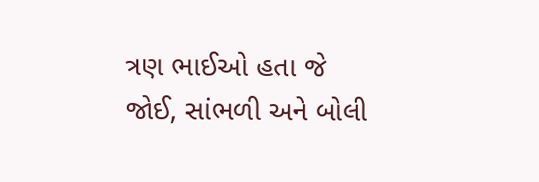ત્રણ ભાઈઓ હતા જે જોઈ, સાંભળી અને બોલી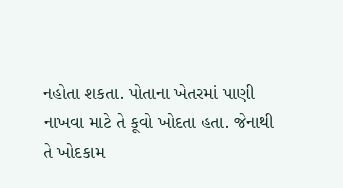નહોતા શકતા. પોતાના ખેતરમાં પાણી નાખવા માટે તે કૂવો ખોદતા હતા. જેનાથી તે ખોદકામ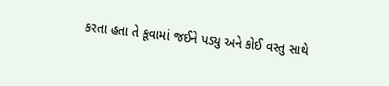કરતા હતા તે કૂવામાં જઈને પડ્યુ અને કોઈ વસ્તુ સાથે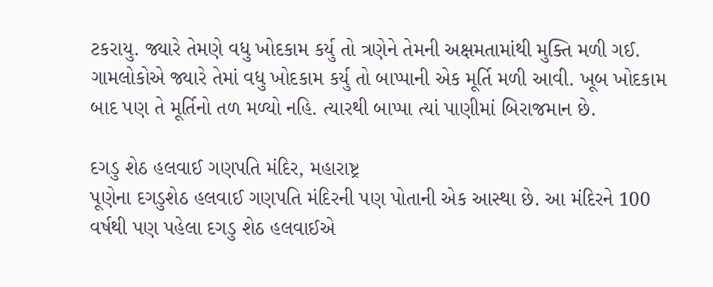ટકરાયુ. જ્યારે તેમણે વધુ ખોદકામ કર્યુ તો ત્રણેને તેમની અક્ષમતામાંથી મુક્તિ મળી ગઈ. ગામલોકોએ જ્યારે તેમાં વધુ ખોદકામ કર્યુ તો બાપ્પાની એક મૂર્તિ મળી આવી. ખૂબ ખોદકામ બાદ પણ તે મૂર્તિનો તળ મળ્યો નહિ. ત્યારથી બાપ્પા ત્યાં પાણીમાં બિરાજમાન છે.

દગડુ શેઠ હલવાઈ ગણપતિ મંદિર, મહારાષ્ટ્ર
પૂણેના દગડુશેઠ હલવાઈ ગણપતિ મંદિરની પણ પોતાની એક આસ્થા છે. આ મંદિરને 100 વર્ષથી પણ પહેલા દગડુ શેઠ હલવાઈએ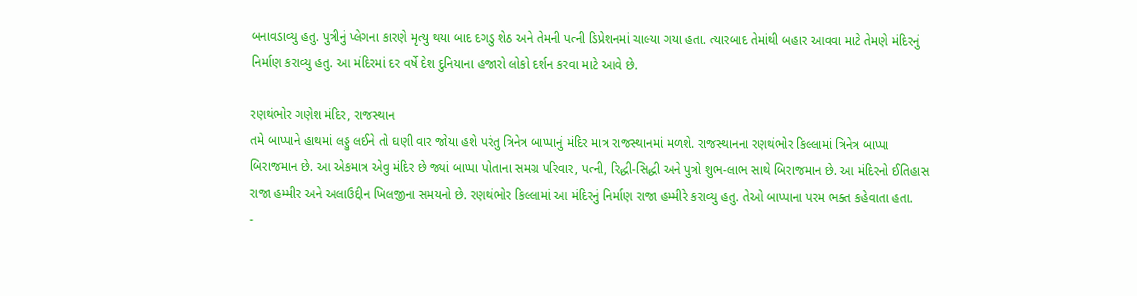બનાવડાવ્યુ હતુ. પુત્રીનું પ્લેગના કારણે મૃત્યુ થયા બાદ દગડુ શેઠ અને તેમની પત્ની ડિપ્રેશનમાં ચાલ્યા ગયા હતા. ત્યારબાદ તેમાંથી બહાર આવવા માટે તેમણે મંદિરનું નિર્માણ કરાવ્યુ હતુ. આ મંદિરમાં દર વર્ષે દેશ દુનિયાના હજારો લોકો દર્શન કરવા માટે આવે છે.

રણથંભોર ગણેશ મંદિર, રાજસ્થાન
તમે બાપ્પાને હાથમાં લડ્ડુ લઈને તો ઘણી વાર જોયા હશે પરંતુ ત્રિનેત્ર બાપ્પાનું મંદિર માત્ર રાજસ્થાનમાં મળશે. રાજસ્થાનના રણથંભોર કિલ્લામાં ત્રિનેત્ર બાપ્પા બિરાજમાન છે. આ એકમાત્ર એવુ મંદિર છે જ્યાં બાપ્પા પોતાના સમગ્ર પરિવાર, પત્ની, રિદ્ધી-સિદ્ધી અને પુત્રો શુભ-લાભ સાથે બિરાજમાન છે. આ મંદિરનો ઈતિહાસ રાજા હમ્મીર અને અલાઉદ્દીન ખિલજીના સમયનો છે. રણથંભોર કિલ્લામાં આ મંદિરનું નિર્માણ રાજા હમ્મીરે કરાવ્યુ હતુ. તેઓ બાપ્પાના પરમ ભક્ત કહેવાતા હતા.
-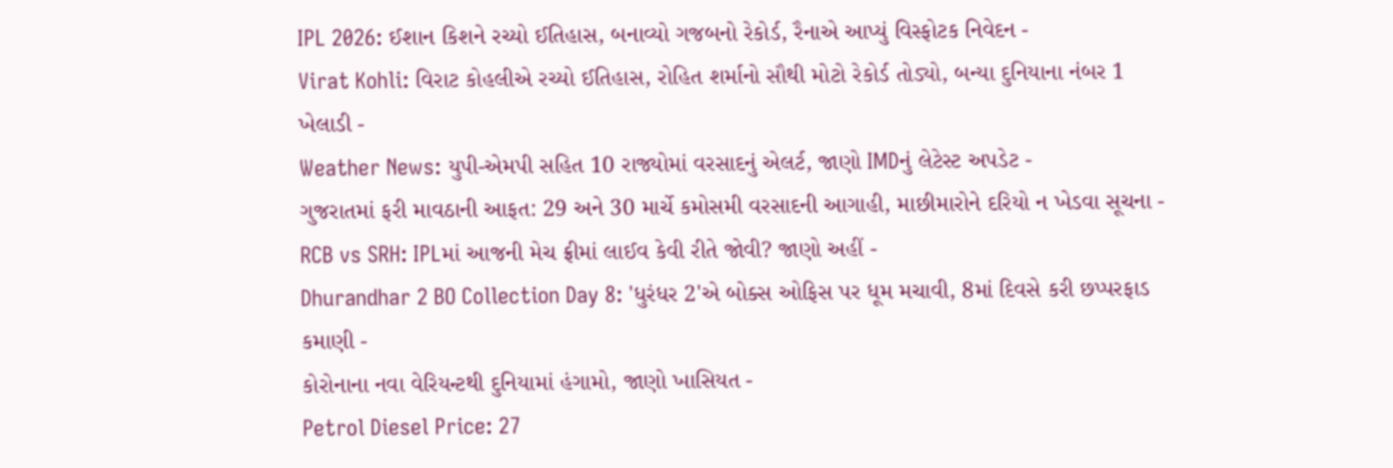IPL 2026: ઈશાન કિશને રચ્યો ઈતિહાસ, બનાવ્યો ગજબનો રેકોર્ડ, રૈનાએ આપ્યું વિસ્ફોટક નિવેદન -
Virat Kohli: વિરાટ કોહલીએ રચ્યો ઈતિહાસ, રોહિત શર્માનો સૌથી મોટો રેકોર્ડ તોડ્યો, બન્યા દુનિયાના નંબર 1 ખેલાડી -
Weather News: યુપી-એમપી સહિત 10 રાજ્યોમાં વરસાદનું એલર્ટ, જાણો IMDનું લેટેસ્ટ અપડેટ -
ગુજરાતમાં ફરી માવઠાની આફત: 29 અને 30 માર્ચે કમોસમી વરસાદની આગાહી, માછીમારોને દરિયો ન ખેડવા સૂચના -
RCB vs SRH: IPLમાં આજની મેચ ફ્રીમાં લાઈવ કેવી રીતે જોવી? જાણો અહીં -
Dhurandhar 2 BO Collection Day 8: 'ધુરંધર 2'એ બોક્સ ઓફિસ પર ધૂમ મચાવી, 8માં દિવસે કરી છપ્પરફાડ કમાણી -
કોરોનાના નવા વેરિયન્ટથી દુનિયામાં હંગામો, જાણો ખાસિયત -
Petrol Diesel Price: 27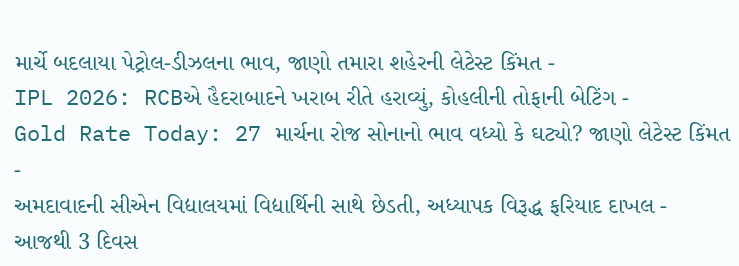માર્ચે બદલાયા પેટ્રોલ-ડીઝલના ભાવ, જાણો તમારા શહેરની લેટેસ્ટ કિંમત -
IPL 2026: RCBએ હૈદરાબાદને ખરાબ રીતે હરાવ્યું, કોહલીની તોફાની બેટિંગ -
Gold Rate Today: 27 માર્ચના રોજ સોનાનો ભાવ વધ્યો કે ઘટ્યો? જાણો લેટેસ્ટ કિંમત -
અમદાવાદની સીએન વિદ્યાલયમાં વિદ્યાર્થિની સાથે છેડતી, અધ્યાપક વિરૂદ્ધ ફરિયાદ દાખલ -
આજથી 3 દિવસ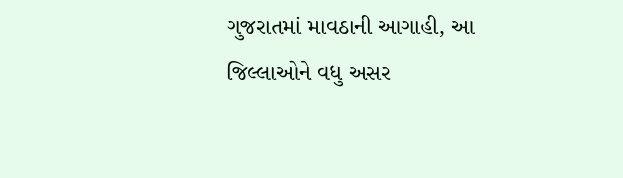ગુજરાતમાં માવઠાની આગાહી, આ જિલ્લાઓને વધુ અસર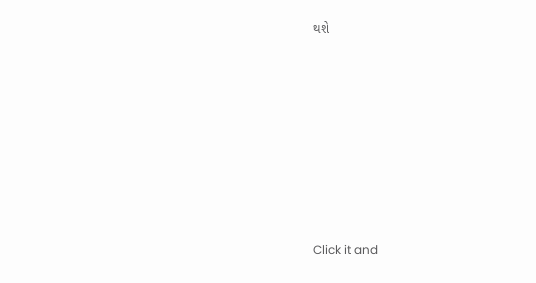થશે








Click it and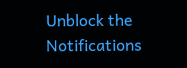Unblock the Notifications